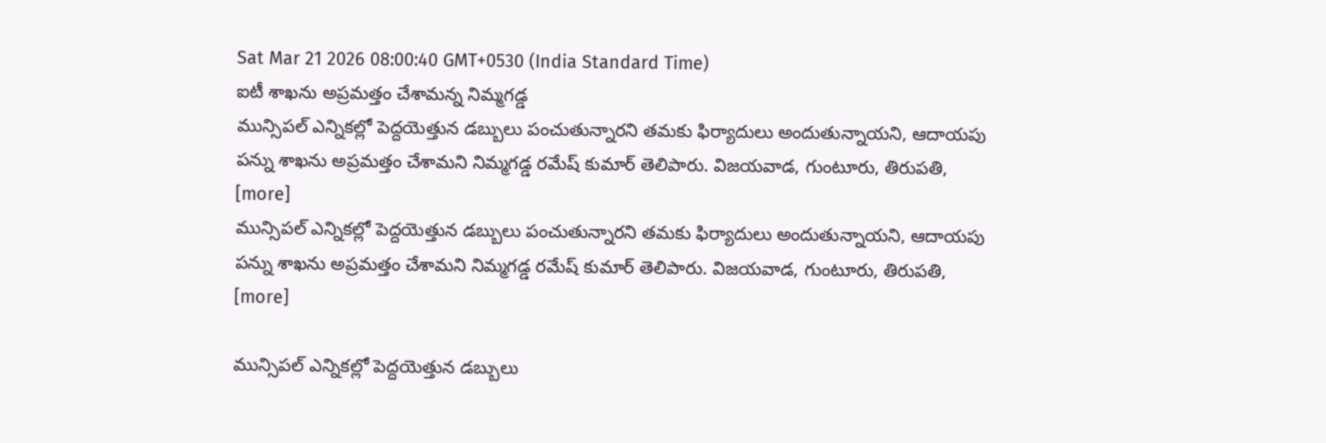Sat Mar 21 2026 08:00:40 GMT+0530 (India Standard Time)
ఐటీ శాఖను అప్రమత్తం చేశామన్న నిమ్మగడ్డ
మున్సిపల్ ఎన్నికల్లో పెద్దయెత్తున డబ్బులు పంచుతున్నారని తమకు ఫిర్యాదులు అందుతున్నాయని, ఆదాయపు పన్ను శాఖను అప్రమత్తం చేశామని నిమ్మగడ్డ రమేష్ కుమార్ తెలిపారు. విజయవాడ, గుంటూరు, తిరుపతి, [more]
మున్సిపల్ ఎన్నికల్లో పెద్దయెత్తున డబ్బులు పంచుతున్నారని తమకు ఫిర్యాదులు అందుతున్నాయని, ఆదాయపు పన్ను శాఖను అప్రమత్తం చేశామని నిమ్మగడ్డ రమేష్ కుమార్ తెలిపారు. విజయవాడ, గుంటూరు, తిరుపతి, [more]

మున్సిపల్ ఎన్నికల్లో పెద్దయెత్తున డబ్బులు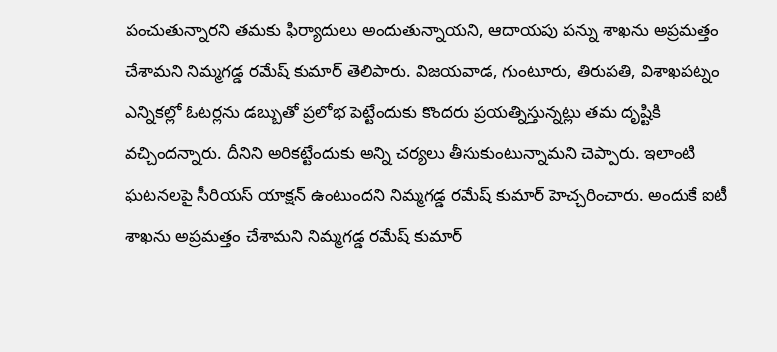పంచుతున్నారని తమకు ఫిర్యాదులు అందుతున్నాయని, ఆదాయపు పన్ను శాఖను అప్రమత్తం చేశామని నిమ్మగడ్డ రమేష్ కుమార్ తెలిపారు. విజయవాడ, గుంటూరు, తిరుపతి, విశాఖపట్నం ఎన్నికల్లో ఓటర్లను డబ్బుతో ప్రలోభ పెట్టేందుకు కొందరు ప్రయత్నిస్తున్నట్లు తమ దృష్టికి వచ్చిందన్నారు. దీనిని అరికట్టేందుకు అన్ని చర్యలు తీసుకుంటున్నామని చెప్పారు. ఇలాంటి ఘటనలపై సీరియస్ యాక్షన్ ఉంటుందని నిమ్మగడ్డ రమేష్ కుమార్ హెచ్చరించారు. అందుకే ఐటీ శాఖను అప్రమత్తం చేశామని నిమ్మగడ్డ రమేష్ కుమార్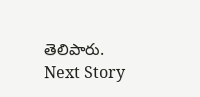తెలిపారు.
Next Story